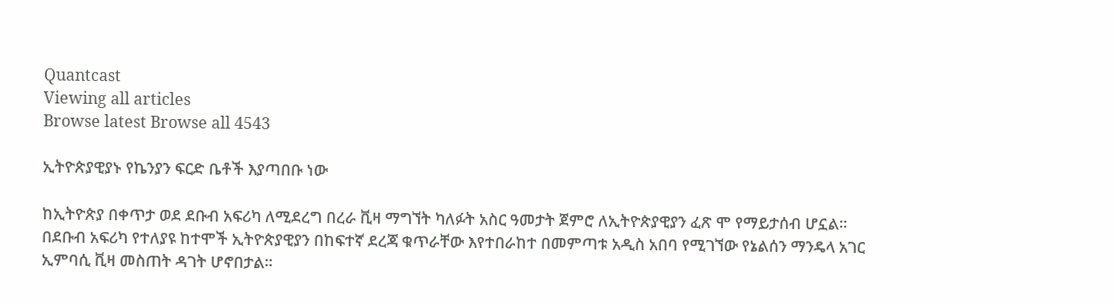Quantcast
Viewing all articles
Browse latest Browse all 4543

ኢትዮጵያዊያኑ የኬንያን ፍርድ ቤቶች እያጣበቡ ነው

ከኢትዮጵያ በቀጥታ ወደ ደቡብ አፍሪካ ለሚደረግ በረራ ቪዛ ማግኘት ካለፉት አስር ዓመታት ጀምሮ ለኢትዮጵያዊያን ፈጽ ሞ የማይታሰብ ሆኗል፡፡በደቡብ አፍሪካ የተለያዩ ከተሞች ኢትዮጵያዊያን በከፍተኛ ደረጃ ቁጥራቸው እየተበራከተ በመምጣቱ አዲስ አበባ የሚገኘው የኔልሰን ማንዴላ አገር ኢምባሲ ቪዛ መስጠት ዳገት ሆኖበታል፡፡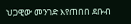ህጋዊው መንገድ እየጠበበ ደቡብ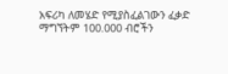አፍሪካ ለመሄድ የሚያስፈልገውን ፈቃድ ማግኘትም 100.000 ብሮችን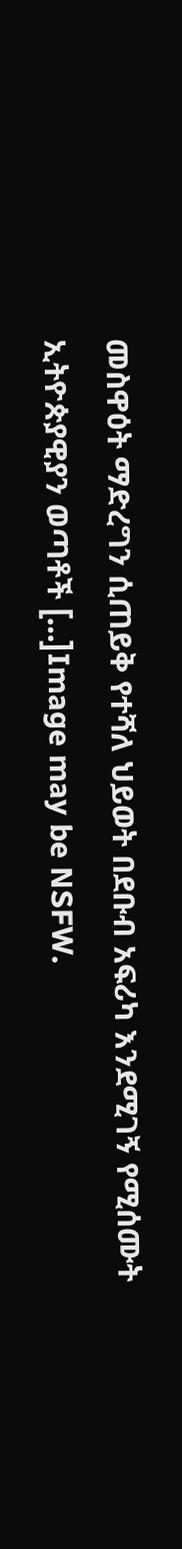መስዋዕት ማድረግን ሲጠይቅ የተሻለ ህይወት በደቡብ አፍሪካ እንደሚገኝ የሚሰሙት ኢትዮጵያዊያን ወጣቶች […]Image may be NSFW.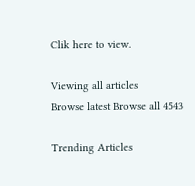Clik here to view.

Viewing all articles
Browse latest Browse all 4543

Trending Articles